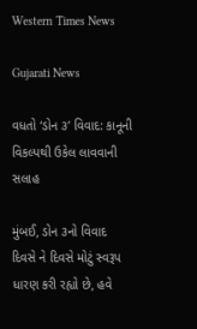Western Times News

Gujarati News

વધતો ‘ડોન ૩’ વિવાદ: કાનૂની વિકલ્પથી ઉકેલ લાવવાની સલાહ

મુંબઈ, ડોન ૩નો વિવાદ દિવસે ને દિવસે મોટું સ્વરૂપ ધારણ કરી રહ્યો છે, હવે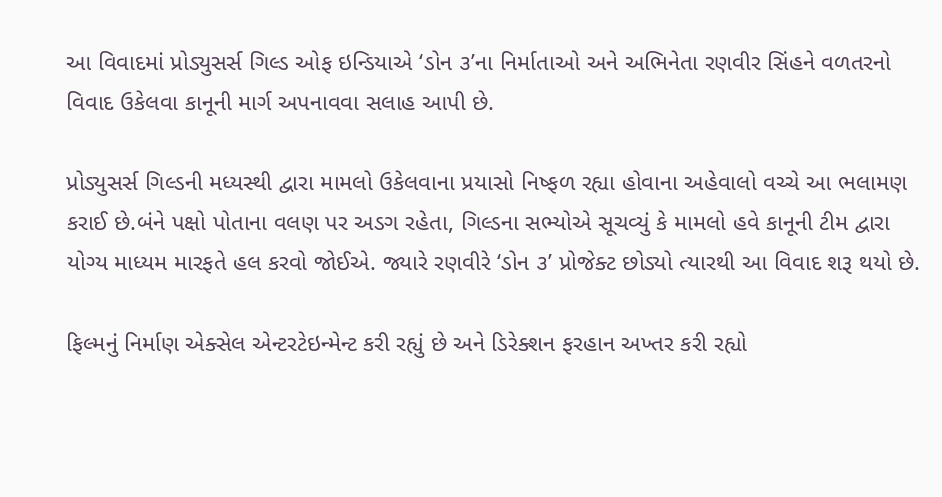આ વિવાદમાં પ્રોડ્યુસર્સ ગિલ્ડ ઓફ ઇન્ડિયાએ ‘ડોન ૩’ના નિર્માતાઓ અને અભિનેતા રણવીર સિંહને વળતરનો વિવાદ ઉકેલવા કાનૂની માર્ગ અપનાવવા સલાહ આપી છે.

પ્રોડ્યુસર્સ ગિલ્ડની મધ્યસ્થી દ્વારા મામલો ઉકેલવાના પ્રયાસો નિષ્ફળ રહ્યા હોવાના અહેવાલો વચ્ચે આ ભલામણ કરાઈ છે.બંને પક્ષો પોતાના વલણ પર અડગ રહેતા, ગિલ્ડના સભ્યોએ સૂચવ્યું કે મામલો હવે કાનૂની ટીમ દ્વારા યોગ્ય માધ્યમ મારફતે હલ કરવો જોઈએ. જ્યારે રણવીરે ‘ડોન ૩’ પ્રોજેક્ટ છોડ્યો ત્યારથી આ વિવાદ શરૂ થયો છે.

ફિલ્મનું નિર્માણ એક્સેલ એન્ટરટેઇન્મેન્ટ કરી રહ્યું છે અને ડિરેક્શન ફરહાન અખ્તર કરી રહ્યો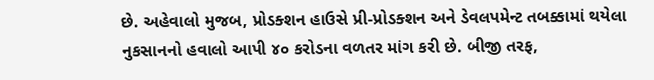છે. અહેવાલો મુજબ, પ્રોડક્શન હાઉસે પ્રી-પ્રોડક્શન અને ડેવલપમેન્ટ તબક્કામાં થયેલા નુકસાનનો હવાલો આપી ૪૦ કરોડના વળતર માંગ કરી છે. બીજી તરફ,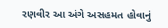રણવીર આ અંગે અસહમત હોવાનું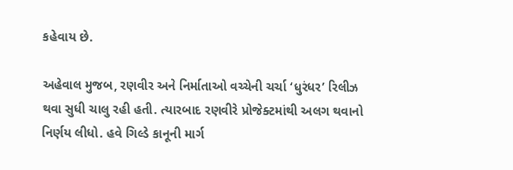કહેવાય છે.

અહેવાલ મુજબ, રણવીર અને નિર્માતાઓ વચ્ચેની ચર્ચા ‘ધુરંધર’ રિલીઝ થવા સુધી ચાલુ રહી હતી. ત્યારબાદ રણવીરે પ્રોજેક્ટમાંથી અલગ થવાનો નિર્ણય લીધો. હવે ગિલ્ડે કાનૂની માર્ગ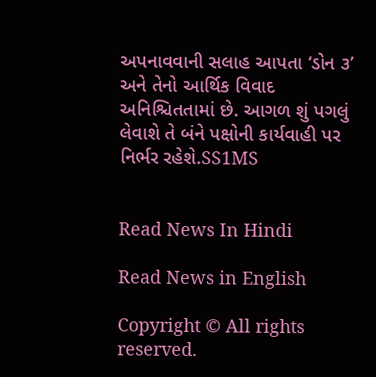અપનાવવાની સલાહ આપતા ‘ડોન ૩’ અને તેનો આર્થિક વિવાદ અનિશ્ચિતતામાં છે. આગળ શું પગલું લેવાશે તે બંને પક્ષોની કાર્યવાહી પર નિર્ભર રહેશે.SS1MS


Read News In Hindi

Read News in English

Copyright © All rights reserved.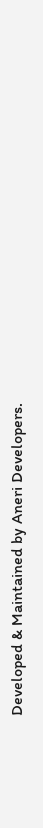Developed & Maintained by Aneri Developers.